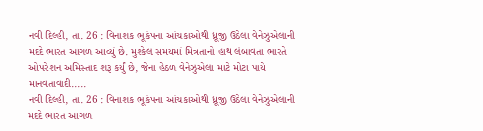નવી દિલ્હી, તા. 26 : વિનાશક ભૂકંપના આંચકાઓથી ધ્રૂજી ઉઠેલા વેનેઝુએલાની મદદે ભારત આગળ આવ્યું છે. મુશ્કેલ સમયમાં મિત્રતાનો હાથ લંબાવતા ભારતે ઓપરેશન અમિસ્તાદ શરૂ કર્યું છે, જેના હેઠળ વેનેઝુએલા માટે મોટા પાયે માનવતાવાદી.....
નવી દિલ્હી, તા. 26 : વિનાશક ભૂકંપના આંચકાઓથી ધ્રૂજી ઉઠેલા વેનેઝુએલાની મદદે ભારત આગળ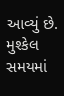આવ્યું છે. મુશ્કેલ સમયમાં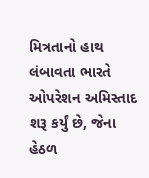મિત્રતાનો હાથ લંબાવતા ભારતે ઓપરેશન અમિસ્તાદ શરૂ કર્યું છે, જેના હેઠળ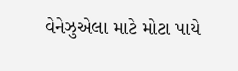વેનેઝુએલા માટે મોટા પાયે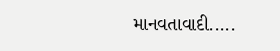માનવતાવાદી.....